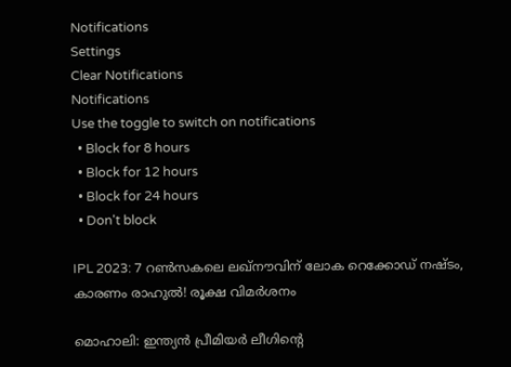Notifications
Settings
Clear Notifications
Notifications
Use the toggle to switch on notifications
  • Block for 8 hours
  • Block for 12 hours
  • Block for 24 hours
  • Don't block

IPL 2023: 7 റണ്‍സകലെ ലഖ്‌നൗവിന് ലോക റെക്കോഡ് നഷ്ടം, കാരണം രാഹുല്‍! രൂക്ഷ വിമര്‍ശനം

മൊഹാലി: ഇന്ത്യന്‍ പ്രീമിയര്‍ ലീഗിന്റെ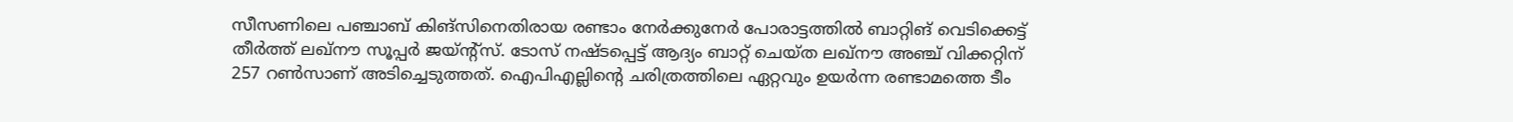സീസണിലെ പഞ്ചാബ് കിങ്‌സിനെതിരായ രണ്ടാം നേര്‍ക്കുനേര്‍ പോരാട്ടത്തില്‍ ബാറ്റിങ് വെടിക്കെട്ട് തീര്‍ത്ത് ലഖ്‌നൗ സൂപ്പര്‍ ജയ്ന്റ്‌സ്. ടോസ് നഷ്ടപ്പെട്ട് ആദ്യം ബാറ്റ് ചെയ്ത ലഖ്‌നൗ അഞ്ച് വിക്കറ്റിന് 257 റണ്‍സാണ് അടിച്ചെടുത്തത്. ഐപിഎല്ലിന്റെ ചരിത്രത്തിലെ ഏറ്റവും ഉയര്‍ന്ന രണ്ടാമത്തെ ടീം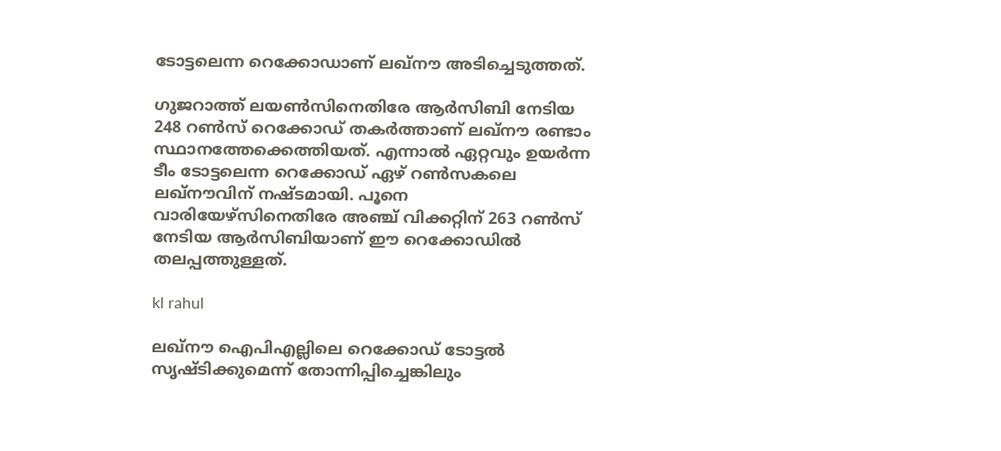ടോട്ടലെന്ന റെക്കോഡാണ് ലഖ്‌നൗ അടിച്ചെടുത്തത്.

ഗുജറാത്ത് ലയണ്‍സിനെതിരേ ആര്‍സിബി നേടിയ 248 റണ്‍സ് റെക്കോഡ് തകര്‍ത്താണ് ലഖ്‌നൗ രണ്ടാം സ്ഥാനത്തേക്കെത്തിയത്. എന്നാല്‍ ഏറ്റവും ഉയര്‍ന്ന ടീം ടോട്ടലെന്ന റെക്കോഡ് ഏഴ് റണ്‍സകലെ ലഖ്‌നൗവിന് നഷ്ടമായി. പൂനെ വാരിയേഴ്‌സിനെതിരേ അഞ്ച് വിക്കറ്റിന് 263 റണ്‍സ് നേടിയ ആര്‍സിബിയാണ് ഈ റെക്കോഡില്‍ തലപ്പത്തുള്ളത്.

kl rahul

ലഖ്‌നൗ ഐപിഎല്ലിലെ റെക്കോഡ് ടോട്ടല്‍ സൃഷ്ടിക്കുമെന്ന് തോന്നിപ്പിച്ചെങ്കിലും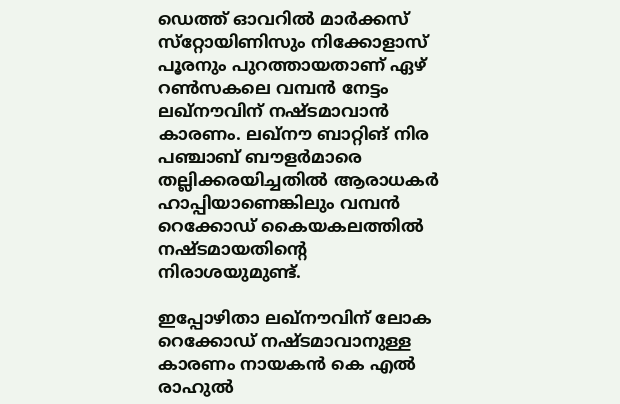ഡെത്ത് ഓവറില്‍ മാര്‍ക്കസ് സ്‌റ്റോയിണിസും നിക്കോളാസ് പൂരനും പുറത്തായതാണ് ഏഴ് റണ്‍സകലെ വമ്പന്‍ നേട്ടം ലഖ്‌നൗവിന് നഷ്ടമാവാന്‍ കാരണം. ലഖ്‌നൗ ബാറ്റിങ് നിര പഞ്ചാബ് ബൗളര്‍മാരെ തല്ലിക്കരയിച്ചതില്‍ ആരാധകര്‍ ഹാപ്പിയാണെങ്കിലും വമ്പന്‍ റെക്കോഡ് കൈയകലത്തില്‍ നഷ്ടമായതിന്റെ നിരാശയുമുണ്ട്.

ഇപ്പോഴിതാ ലഖ്‌നൗവിന് ലോക റെക്കോഡ് നഷ്ടമാവാനുള്ള കാരണം നായകന്‍ കെ എല്‍ രാഹുല്‍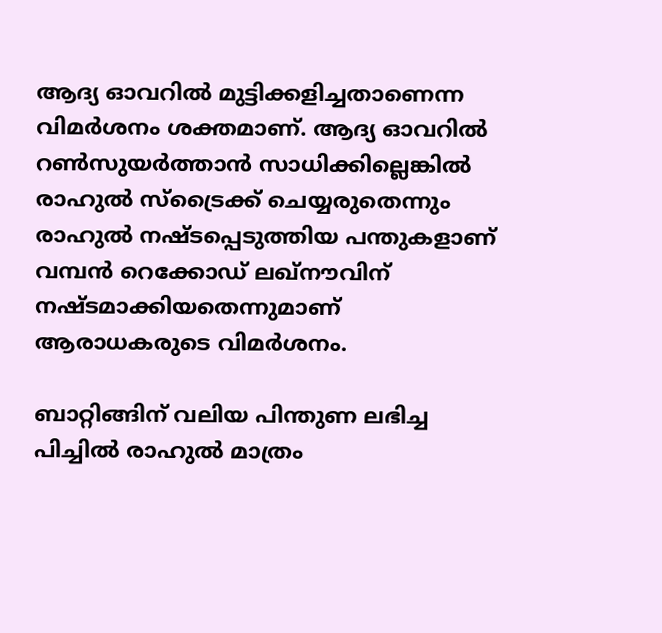ആദ്യ ഓവറില്‍ മുട്ടിക്കളിച്ചതാണെന്ന വിമര്‍ശനം ശക്തമാണ്. ആദ്യ ഓവറില്‍ റണ്‍സുയര്‍ത്താന്‍ സാധിക്കില്ലെങ്കില്‍ രാഹുല്‍ സ്‌ട്രൈക്ക് ചെയ്യരുതെന്നും രാഹുല്‍ നഷ്ടപ്പെടുത്തിയ പന്തുകളാണ് വമ്പന്‍ റെക്കോഡ് ലഖ്‌നൗവിന് നഷ്ടമാക്കിയതെന്നുമാണ് ആരാധകരുടെ വിമര്‍ശനം.

ബാറ്റിങ്ങിന് വലിയ പിന്തുണ ലഭിച്ച പിച്ചില്‍ രാഹുല്‍ മാത്രം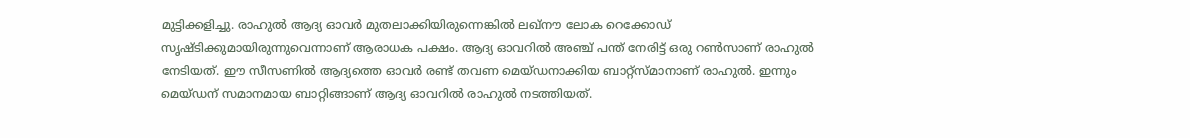മുട്ടിക്കളിച്ചു. രാഹുല്‍ ആദ്യ ഓവര്‍ മുതലാക്കിയിരുന്നെങ്കില്‍ ലഖ്‌നൗ ലോക റെക്കോഡ് സൃഷ്ടിക്കുമായിരുന്നുവെന്നാണ് ആരാധക പക്ഷം. ആദ്യ ഓവറില്‍ അഞ്ച് പന്ത് നേരിട്ട് ഒരു റണ്‍സാണ് രാഹുല്‍ നേടിയത്. ഈ സീസണില്‍ ആദ്യത്തെ ഓവര്‍ രണ്ട് തവണ മെയ്ഡനാക്കിയ ബാറ്റ്‌സ്മാനാണ് രാഹുല്‍. ഇന്നും മെയ്ഡന് സമാനമായ ബാറ്റിങ്ങാണ് ആദ്യ ഓവറില്‍ രാഹുല്‍ നടത്തിയത്.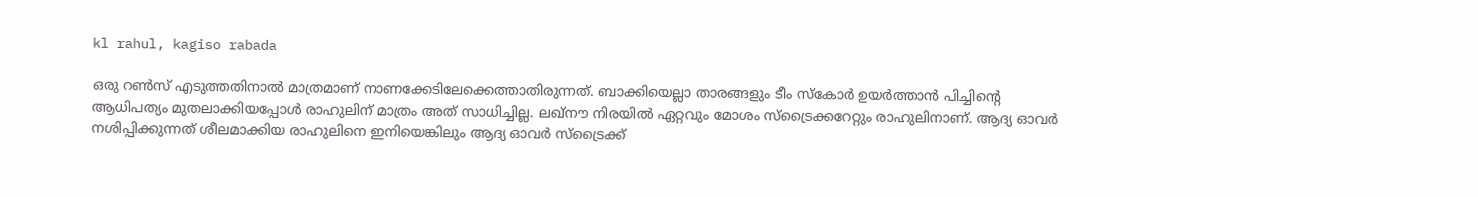kl rahul, kagiso rabada

ഒരു റണ്‍സ് എടുത്തതിനാല്‍ മാത്രമാണ് നാണക്കേടിലേക്കെത്താതിരുന്നത്. ബാക്കിയെല്ലാ താരങ്ങളും ടീം സ്‌കോര്‍ ഉയര്‍ത്താന്‍ പിച്ചിന്റെ ആധിപത്യം മുതലാക്കിയപ്പോള്‍ രാഹുലിന് മാത്രം അത് സാധിച്ചില്ല. ലഖ്‌നൗ നിരയില്‍ ഏറ്റവും മോശം സ്‌ട്രൈക്കറേറ്റും രാഹുലിനാണ്. ആദ്യ ഓവര്‍ നശിപ്പിക്കുന്നത് ശീലമാക്കിയ രാഹുലിനെ ഇനിയെങ്കിലും ആദ്യ ഓവര്‍ സ്‌ട്രൈക്ക്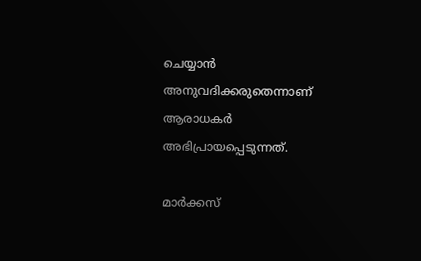ചെയ്യാന്‍ അനുവദിക്കരുതെന്നാണ് ആരാധകര്‍ അഭിപ്രായപ്പെടുന്നത്.

മാര്‍ക്കസ്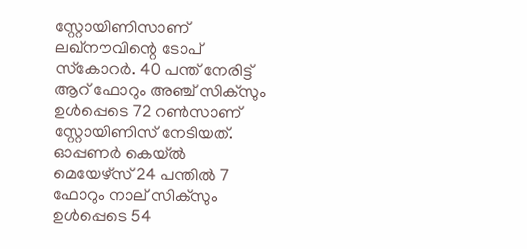സ്റ്റോയിണിസാണ് ലഖ്‌നൗവിന്റെ ടോപ് സ്‌കോറര്‍. 40 പന്ത് നേരിട്ട് ആറ് ഫോറും അഞ്ച് സിക്‌സും ഉള്‍പ്പെടെ 72 റണ്‍സാണ് സ്റ്റോയിണിസ് നേടിയത്. ഓപ്പണര്‍ കെയ്ല്‍ മെയേഴ്‌സ് 24 പന്തില്‍ 7 ഫോറും നാല് സിക്‌സും ഉള്‍പ്പെടെ 54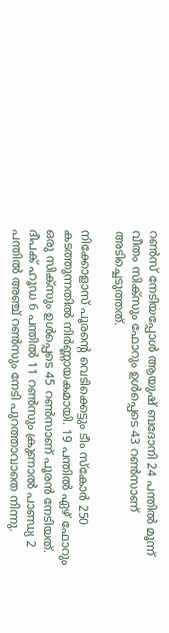റണ്‍സ് നേടിയപ്പോള്‍ ആയുഷ് ബദോനി 24 പന്തില്‍ മൂന്ന് വീതം സിക്‌സും ഫോറും ഉള്‍പ്പെടെ 43 റണ്‍സാണ് അടിച്ചെടുത്തത്.

നിക്കോളാസ് പൂരന്റെ വെടിക്കെട്ടും ടീം സ്‌കോര്‍ 250 കടത്തുന്നതില്‍ നിര്‍ണ്ണായകമായി. 19 പന്തില്‍ ഏഴ് ഫോറും ഒരു സിക്‌സും ഉള്‍പ്പെടെ 45 റണ്‍സാണ് പൂരന്‍ നേടിയത്. ദീപക് ഹൂഡ 6 പന്തില്‍ 11 റണ്‍സും ക്രുണാല്‍ പാണ്ഡ്യ 2 പന്തില്‍ അഞ്ച് റണ്‍സും നേടി പുറത്താവാതെ നിന്നു.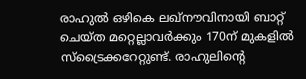രാഹുല്‍ ഒഴികെ ലഖ്‌നൗവിനായി ബാറ്റ് ചെയ്ത മറ്റെല്ലാവര്‍ക്കും 170ന് മുകളില്‍ സ്‌ട്രൈക്കറേറ്റുണ്ട്. രാഹുലിന്റെ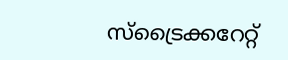സ്‌ട്രൈക്കറേറ്റ്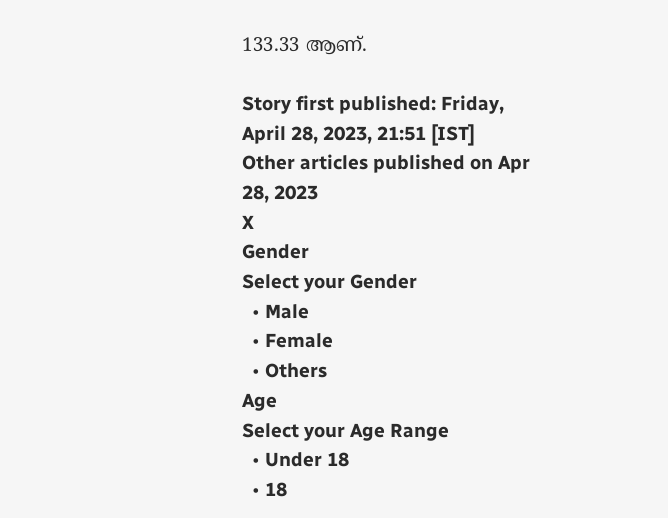133.33 ആണ്.

Story first published: Friday, April 28, 2023, 21:51 [IST]
Other articles published on Apr 28, 2023
X
Gender
Select your Gender
  • Male
  • Female
  • Others
Age
Select your Age Range
  • Under 18
  • 18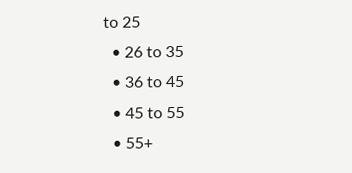to 25
  • 26 to 35
  • 36 to 45
  • 45 to 55
  • 55+